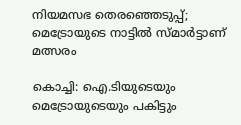നിയമസഭ തെരഞ്ഞെടുപ്പ്; മെട്രോയുടെ നാട്ടിൽ സ്മാർട്ടാണ് മത്സരം

കൊച്ചി: ഐ.ടിയുടെയും മെട്രോയുടെയും പകിട്ടും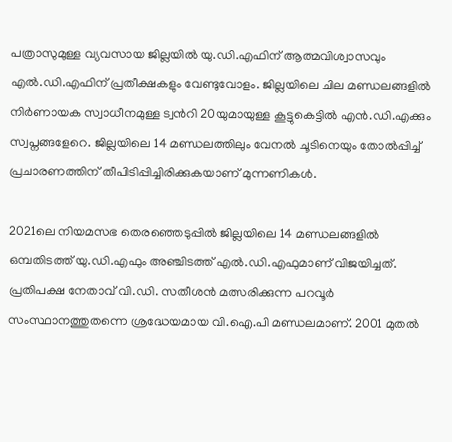പത്രാസുമുള്ള വ്യവസായ ജില്ലയിൽ യു.ഡി.എഫിന് ആത്മവിശ്വാസവും എൽ.ഡി.എഫിന് പ്രതീക്ഷകളും വേണ്ടുവോളം. ജില്ലയിലെ ചില മണ്ഡലങ്ങളിൽ നിർണായക സ്വാധീനമുള്ള ട്വന്‍റി 20യുമായുള്ള കൂട്ടുകെട്ടിൽ എൻ.ഡി.എക്കും സ്വപ്നങ്ങളേറെ. ജില്ലയിലെ 14 മണ്ഡലത്തിലും വേനൽ ചൂടിനെയും തോൽപ്പിച്ച് പ്രചാരണത്തിന് തീപിടിപ്പിച്ചിരിക്കുകയാണ് മുന്നണികൾ.

2021ലെ നിയമസഭ തെരഞ്ഞെടുപ്പിൽ ജില്ലയിലെ 14 മണ്ഡലങ്ങളിൽ ഒമ്പതിടത്ത് യു.ഡി.എഫും അഞ്ചിടത്ത് എൽ.ഡി.എഫുമാണ് വിജയിച്ചത്. പ്രതിപക്ഷ നേതാവ് വി.ഡി. സതീശൻ മത്സരിക്കുന്ന പറവൂർ സംസ്ഥാനത്തുതന്നെ ശ്രദ്ധേയമായ വി.ഐ.പി മണ്ഡലമാണ്. 2001 മുതൽ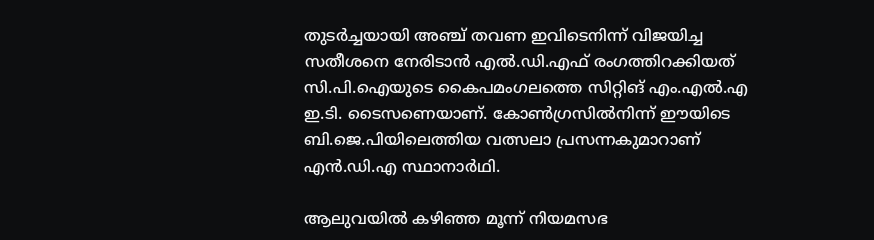തുടർച്ചയായി അഞ്ച് തവണ ഇവിടെനിന്ന് വിജയിച്ച സതീശനെ നേരിടാൻ എൽ.ഡി.എഫ് രംഗത്തിറക്കിയത് സി.പി.ഐയുടെ കൈപമംഗലത്തെ സിറ്റിങ് എം.എൽ.എ ഇ.ടി. ടൈസണെയാണ്. കോൺഗ്രസിൽനിന്ന് ഈയിടെ ബി.ജെ.പിയിലെത്തിയ വത്സലാ പ്രസന്നകുമാറാണ് എൻ.ഡി.എ സ്ഥാനാർഥി.

ആലുവയിൽ കഴിഞ്ഞ മൂന്ന് നിയമസഭ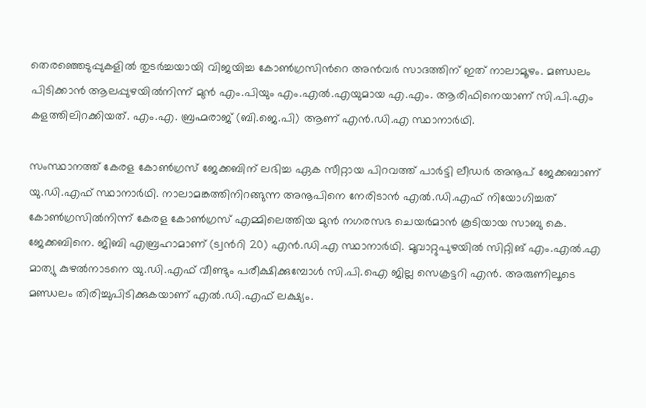തെരഞ്ഞെടുപ്പുകളിൽ തുടർച്ചയായി വിജയിച്ച കോൺഗ്രസിന്‍റെ അൻവർ സാദത്തിന് ഇത് നാലാമൂഴം. മണ്ഡലം പിടിക്കാൻ ആലപ്പുഴയിൽനിന്ന് മുൻ എം.പിയും എം.എൽ.എയുമായ എ.എം. ആരിഫിനെയാണ് സി.പി.എം കളത്തിലിറക്കിയത്. എം.എ. ബ്രഹ്മരാജ് (ബി.ജെ.പി) ആണ് എൻ.ഡി.എ സ്ഥാനാർഥി.

സംസ്ഥാനത്ത് കേരള കോൺഗ്രസ് ജേക്കബിന് ലഭിച്ച ഏക സീറ്റായ പിറവത്ത് പാർട്ടി ലീഡർ അനൂപ് ജേക്കബാണ് യു.ഡി.എഫ് സ്ഥാനാർഥി. നാലാമങ്കത്തിനിറങ്ങുന്ന അനൂപിനെ നേരിടാൻ എൽ.ഡി.എഫ് നിയോഗിച്ചത് കോൺഗ്രസിൽനിന്ന് കേരള കോൺഗ്രസ് എമ്മിലെത്തിയ മുൻ നഗരസഭ ചെയർമാൻ കൂടിയായ സാബു കെ. ജേക്കബിനെ. ജിബി എബ്രഹാമാണ് (ട്വന്‍റി 20) എൻ.ഡി.എ സ്ഥാനാർഥി. മൂവാറ്റുപുഴയിൽ സിറ്റിങ് എം.എൽ.എ മാത്യു കുഴൽനാടനെ യു.ഡി.എഫ് വീണ്ടും പരീക്ഷിക്കുമ്പോൾ സി.പി.ഐ ജില്ല സെക്രട്ടറി എൻ. അരുണിലൂടെ മണ്ഡലം തിരിച്ചുപിടിക്കുകയാണ് എൽ.ഡി.എഫ് ലക്ഷ്യം.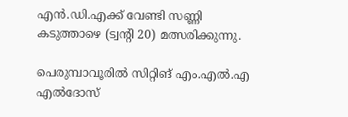എൻ.ഡി.എക്ക് വേണ്ടി സണ്ണി കടുത്താഴെ (ട്വന്‍റി 20) മത്സരിക്കുന്നു.

പെരുമ്പാവൂരിൽ സിറ്റിങ് എം.എൽ.എ എൽദോസ്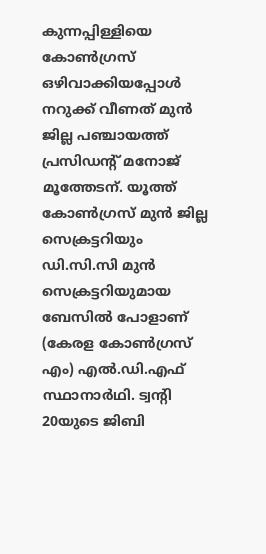കുന്നപ്പിള്ളിയെ കോൺഗ്രസ് ഒഴിവാക്കിയപ്പോൾ നറുക്ക് വീണത് മുൻ ജില്ല പഞ്ചായത്ത് പ്രസിഡന്‍റ് മനോജ് മൂത്തേടന്. യൂത്ത് കോൺഗ്രസ് മുൻ ജില്ല സെക്രട്ടറിയും ഡി.സി.സി മുൻ സെക്രട്ടറിയുമായ ബേസിൽ പോളാണ് (കേരള കോൺഗ്രസ് എം) എൽ.ഡി.എഫ് സ്ഥാനാർഥി. ട്വന്‍റി 20യുടെ ജിബി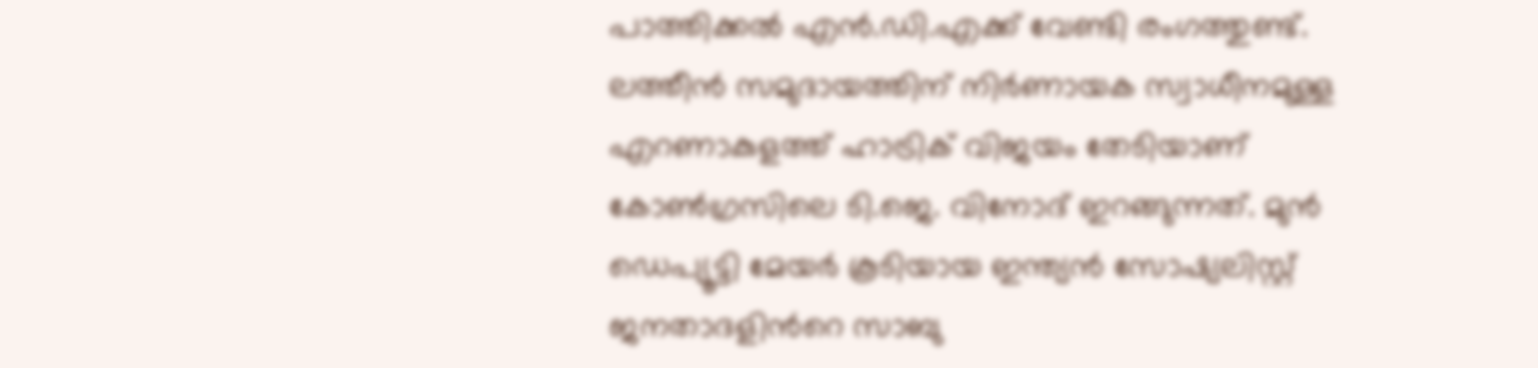പാത്തിക്കൽ എൻ.ഡി.എക്ക് വേണ്ടി രംഗത്തുണ്ട്. ലത്തീൻ സമുദായത്തിന് നിർണായക സ്വാധീനമുള്ള എറണാകുളത്ത് ഹാട്രിക് വിജയം തേടിയാണ് കോൺഗ്രസിലെ ടി.ജെ. വിനോദ് ഇറങ്ങുന്നത്. മുൻ ഡെപ്യൂട്ടി മേയർ കൂടിയായ ഇന്ത്യൻ സോഷ്യലിസ്റ്റ് ജനതാദളിന്‍റെ സാബു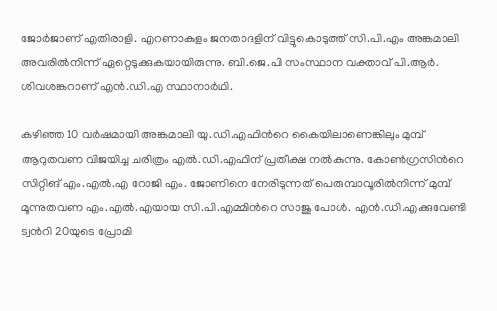ജോർജാണ് എതിരാളി. എറണാകുളം ജനതാദളിന് വിട്ടുകൊടുത്ത് സി.പി.എം അങ്കമാലി അവരിൽനിന്ന് ഏറ്റെടുക്കുകയായിരുന്നു. ബി.ജെ.പി സംസ്ഥാന വക്താവ് പി.ആർ. ശിവശങ്കറാണ് എൻ.ഡി.എ സ്ഥാനാർഥി.

കഴിഞ്ഞ 10 വർഷമായി അങ്കമാലി യു.ഡി.എഫിന്‍റെ കൈയിലാണെങ്കിലും മുമ്പ് ആറുതവണ വിജയിച്ച ചരിത്രം എൽ.ഡി.എഫിന് പ്രതീക്ഷ നൽകുന്നു. കോൺഗ്രസിന്‍റെ സിറ്റിങ് എം.എൽ.എ റോജി എം. ജോണിനെ നേരിടുന്നത് പെരുമ്പാവൂരിൽനിന്ന് മുമ്പ് മൂന്നുതവണ എം.എൽ.എയായ സി.പി.എമ്മിന്‍റെ സാജു പോൾ. എൻ.ഡി.എക്കുവേണ്ടി ട്വന്‍റി 20യുടെ പ്രോമി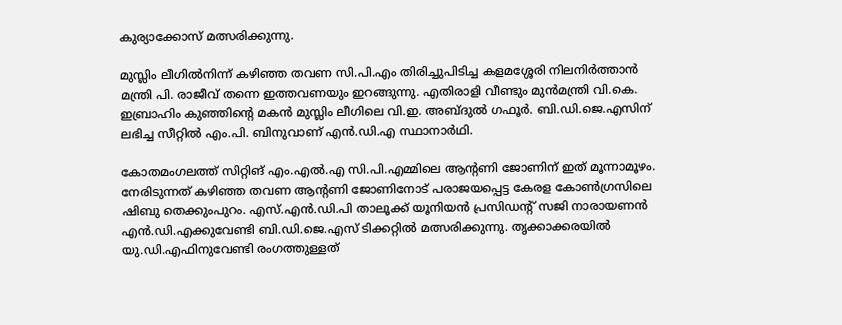കുര്യാക്കോസ് മത്സരിക്കുന്നു.

മുസ്ലിം ലീഗിൽനിന്ന് കഴിഞ്ഞ തവണ സി.പി.എം തിരിച്ചുപിടിച്ച കളമശ്ശേരി നിലനിർത്താൻ മന്ത്രി പി. രാജീവ് തന്നെ ഇത്തവണയും ഇറങ്ങുന്നു. എതിരാളി വീണ്ടും മുൻമന്ത്രി വി.കെ. ഇബ്രാഹിം കുഞ്ഞിന്‍റെ മകൻ മുസ്ലിം ലീഗിലെ വി.ഇ. അബ്ദുൽ ഗഫൂർ. ബി.ഡി.ജെ.എസിന് ലഭിച്ച സീറ്റിൽ എം.പി. ബിനുവാണ് എൻ.ഡി.എ സ്ഥാനാർഥി.

കോതമംഗലത്ത് സിറ്റിങ് എം.എൽ.എ സി.പി.എമ്മിലെ ആന്‍റണി ജോണിന് ഇത് മൂന്നാമൂഴം. നേരിടുന്നത് കഴിഞ്ഞ തവണ ആന്‍റണി ജോണിനോട് പരാജയപ്പെട്ട കേരള കോൺഗ്രസിലെ ഷിബു തെക്കുംപുറം. എസ്.എൻ.ഡി.പി താലൂക്ക് യൂനിയൻ പ്രസിഡന്‍റ് സജി നാരായണൻ എൻ.ഡി.എക്കുവേണ്ടി ബി.ഡി.ജെ.എസ് ടിക്കറ്റിൽ മത്സരിക്കുന്നു. തൃക്കാക്കരയിൽ യു.ഡി.എഫിനുവേണ്ടി രംഗത്തുള്ളത്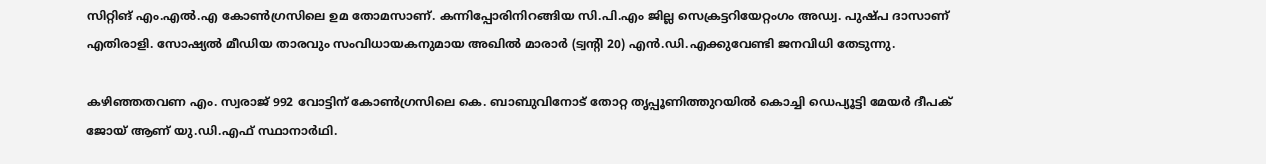സിറ്റിങ് എം.എൽ.എ കോൺഗ്രസിലെ ഉമ തോമസാണ്. കന്നിപ്പോരിനിറങ്ങിയ സി.പി.എം ജില്ല സെക്രട്ടറിയേറ്റംഗം അഡ്വ. പുഷ്പ ദാസാണ് എതിരാളി. സോഷ്യൽ മീഡിയ താരവും സംവിധായകനുമായ അഖിൽ മാരാർ (ട്വന്‍റി 20) എൻ.ഡി.എക്കുവേണ്ടി ജനവിധി തേടുന്നു.

കഴിഞ്ഞതവണ എം. സ്വരാജ് 992 വോട്ടിന് കോൺഗ്രസിലെ കെ. ബാബുവിനോട് തോറ്റ തൃപ്പൂണിത്തുറയിൽ കൊച്ചി ഡെപ്യൂട്ടി മേയർ ദീപക് ജോയ് ആണ് യു.ഡി.എഫ് സ്ഥാനാർഥി.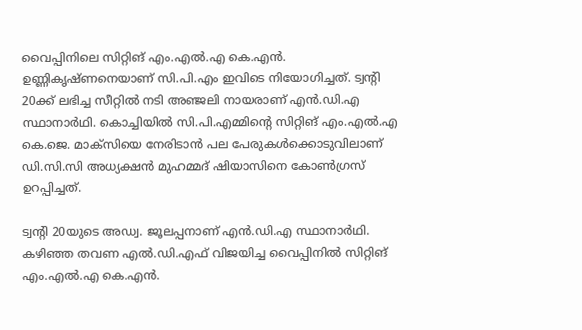വൈപ്പിനിലെ സിറ്റിങ് എം.എൽ.എ കെ.എൻ. ഉണ്ണികൃഷ്ണനെയാണ് സി.പി.എം ഇവിടെ നിയോഗിച്ചത്. ട്വന്‍റി 20ക്ക് ലഭിച്ച സീറ്റിൽ നടി അഞ്ജലി നായരാണ് എൻ.ഡി.എ സ്ഥാനാർഥി. കൊച്ചിയിൽ സി.പി.എമ്മിന്‍റെ സിറ്റിങ് എം.എൽ.എ കെ.ജെ. മാക്സിയെ നേരിടാൻ പല പേരുകൾക്കൊടുവിലാണ് ഡി.സി.സി അധ്യക്ഷൻ മുഹമ്മദ് ഷിയാസിനെ കോൺഗ്രസ് ഉറപ്പിച്ചത്.

ട്വന്‍റി 20യുടെ അഡ്വ. ജൂലപ്പനാണ് എൻ.ഡി.എ സ്ഥാനാർഥി. കഴിഞ്ഞ തവണ എൽ.ഡി.എഫ് വിജയിച്ച വൈപ്പിനിൽ സിറ്റിങ് എം.എൽ.എ കെ.എൻ.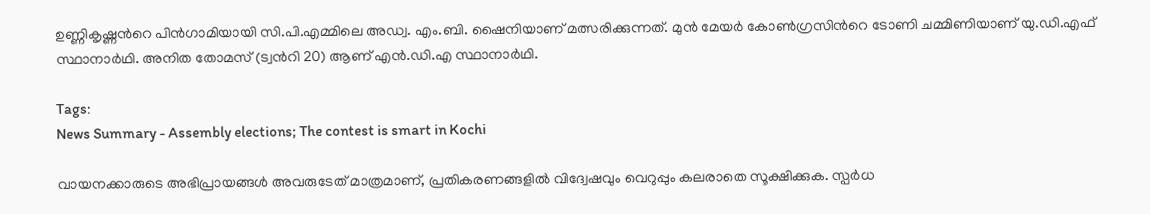ഉണ്ണികൃഷ്ണന്‍റെ പിൻഗാമിയായി സി.പി.എമ്മിലെ അഡ്വ. എം.ബി. ഷൈനിയാണ് മത്സരിക്കുന്നത്. മുൻ മേയർ കോൺഗ്രസിന്‍റെ ടോണി ചമ്മിണിയാണ് യു.ഡി.എഫ് സ്ഥാനാർഥി. അനിത തോമസ് (ട്വന്‍റി 20) ആണ് എൻ.ഡി.എ സ്ഥാനാർഥി.

Tags:
News Summary - Assembly elections; The contest is smart in Kochi

വായനക്കാരുടെ അഭിപ്രായങ്ങള്‍ അവരുടേത് മാത്രമാണ്, പ്രതികരണങ്ങളിൽ വിദ്വേഷവും വെറുപ്പും കലരാതെ സൂക്ഷിക്കുക. സ്പർധ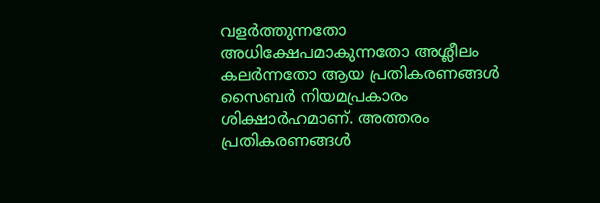വളർത്തുന്നതോ അധിക്ഷേപമാകുന്നതോ അശ്ലീലം കലർന്നതോ ആയ പ്രതികരണങ്ങൾ സൈബർ നിയമപ്രകാരം ശിക്ഷാർഹമാണ്. അത്തരം പ്രതികരണങ്ങൾ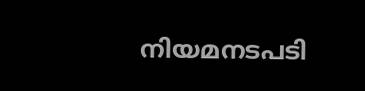നിയമനടപടി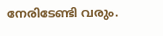നേരിടേണ്ടി വരും.